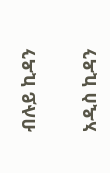ብሉይ ኪዳን

አዲስ ኪዳን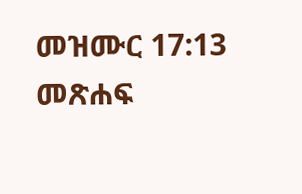መዝሙር 17:13 መጽሐፍ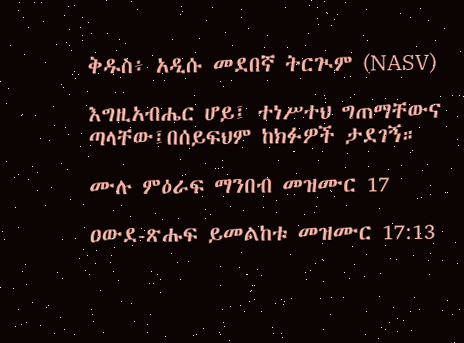ቅዱስ፥ አዲሱ መደበኛ ትርጒም (NASV)

እግዚአብሔር ሆይ፤ ተነሥተህ ግጠማቸውና ጣላቸው፤በሰይፍህም ከክፉዎች ታደገኝ።

ሙሉ ምዕራፍ ማንበብ መዝሙር 17

ዐውደ-ጽሑፍ ይመልከቱ መዝሙር 17:13